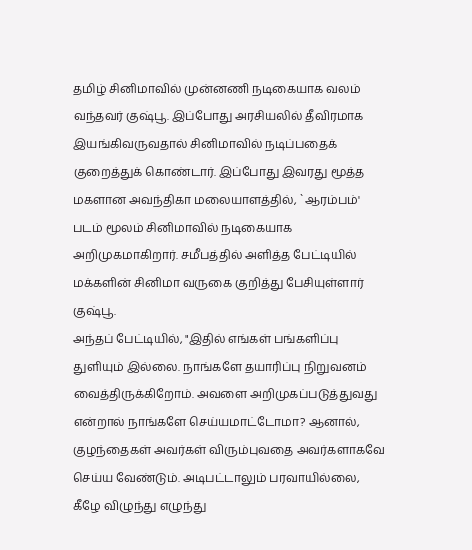தமிழ் சினிமாவில் முன்னணி நடிகையாக வலம் வந்தவர் குஷ்பூ. இப்போது அரசியலில் தீவிரமாக இயங்கிவருவதால் சினிமாவில் நடிப்பதைக் குறைத்துக் கொண்டார். இப்போது இவரது மூத்த மகளான அவந்திகா மலையாளத்தில், `ஆரம்பம்' படம் மூலம் சினிமாவில் நடிகையாக அறிமுகமாகிறார். சமீபத்தில் அளித்த பேட்டியில் மக்களின் சினிமா வருகை குறித்து பேசியுள்ளார் குஷ்பூ.
அந்தப் பேட்டியில், "இதில் எங்கள் பங்களிப்பு துளியும் இல்லை. நாங்களே தயாரிப்பு நிறுவனம் வைத்திருக்கிறோம். அவளை அறிமுகப்படுத்துவது என்றால் நாங்களே செய்யமாட்டோமா? ஆனால், குழந்தைகள் அவர்கள் விரும்புவதை அவர்களாகவே செய்ய வேண்டும். அடிபட்டாலும் பரவாயில்லை, கீழே விழுந்து எழுந்து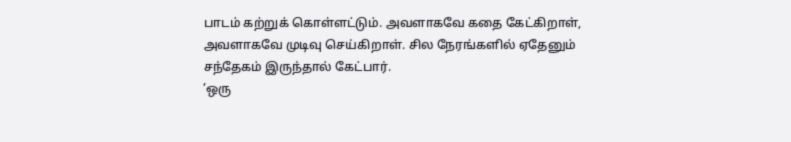பாடம் கற்றுக் கொள்ளட்டும். அவளாகவே கதை கேட்கிறாள், அவளாகவே முடிவு செய்கிறாள். சில நேரங்களில் ஏதேனும் சந்தேகம் இருந்தால் கேட்பார்.
’ஒரு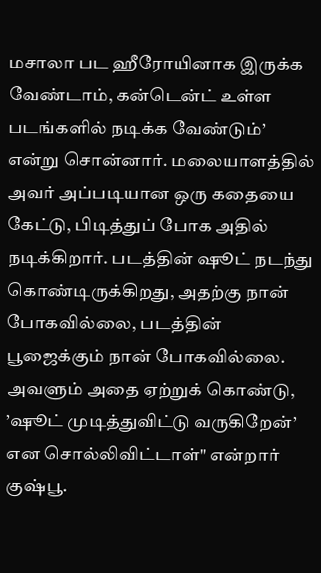மசாலா பட ஹீரோயினாக இருக்க வேண்டாம், கன்டென்ட் உள்ள படங்களில் நடிக்க வேண்டும்’ என்று சொன்னார். மலையாளத்தில் அவர் அப்படியான ஒரு கதையை கேட்டு, பிடித்துப் போக அதில் நடிக்கிறார். படத்தின் ஷூட் நடந்து கொண்டிருக்கிறது, அதற்கு நான் போகவில்லை, படத்தின் பூஜைக்கும் நான் போகவில்லை. அவளும் அதை ஏற்றுக் கொண்டு, ’ஷூட் முடித்துவிட்டு வருகிறேன்’ என சொல்லிவிட்டாள்" என்றார் குஷ்பூ.